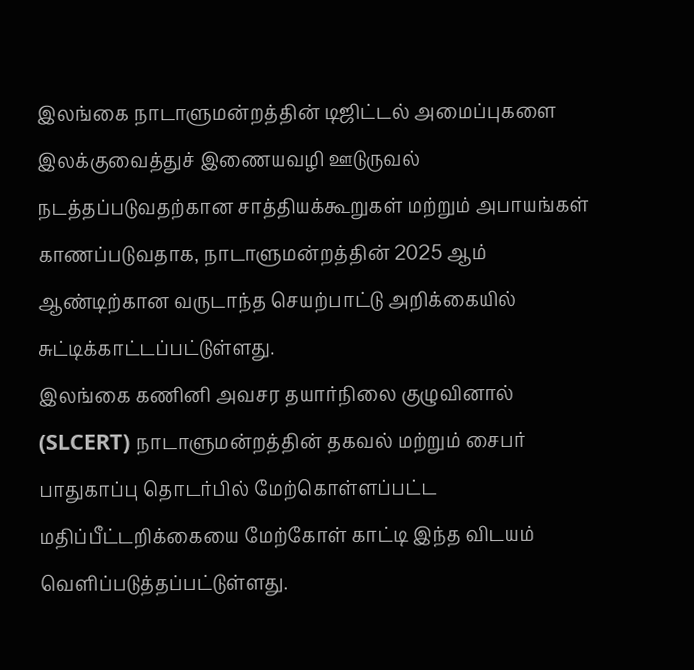இலங்கை நாடாளுமன்றத்தின் டிஜிட்டல் அமைப்புகளை இலக்குவைத்துச் இணையவழி ஊடுருவல் நடத்தப்படுவதற்கான சாத்தியக்கூறுகள் மற்றும் அபாயங்கள் காணப்படுவதாக, நாடாளுமன்றத்தின் 2025 ஆம் ஆண்டிற்கான வருடாந்த செயற்பாட்டு அறிக்கையில் சுட்டிக்காட்டப்பட்டுள்ளது.
இலங்கை கணினி அவசர தயார்நிலை குழுவினால் (SLCERT) நாடாளுமன்றத்தின் தகவல் மற்றும் சைபர் பாதுகாப்பு தொடர்பில் மேற்கொள்ளப்பட்ட மதிப்பீட்டறிக்கையை மேற்கோள் காட்டி இந்த விடயம் வெளிப்படுத்தப்பட்டுள்ளது.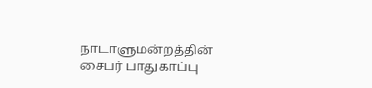நாடாளுமன்றத்தின் சைபர் பாதுகாப்பு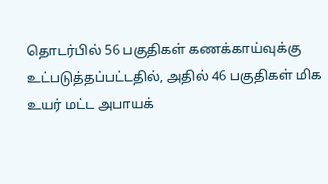தொடர்பில் 56 பகுதிகள் கணக்காய்வுக்கு உட்படுத்தப்பட்டதில், அதில் 46 பகுதிகள் மிக உயர் மட்ட அபாயக்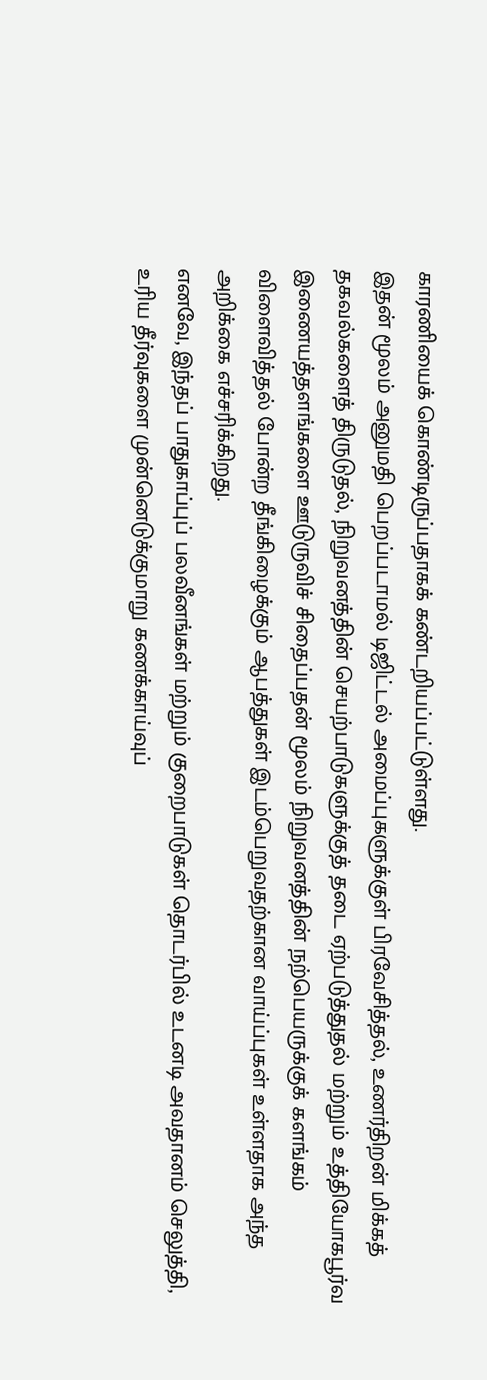காரணியைக் கொண்டிருப்பதாகக் கண்டறியப்பட்டுள்ளது.
இதன் மூலம் அனுமதி பெறப்படாமல் டிஜிட்டல் அமைப்புகளுக்குள் பிரவேசித்தல், உணர்திறன் மிக்கத் தகவல்களைத் திருடுதல், நிறுவனத்தின் செயற்பாடுகளுக்குத் தடை ஏற்படுத்துதல் மற்றும் உத்தியோகபூர்வ இணையத்தளங்களை ஊடுருவிச் சிதைப்பதன் மூலம் நிறுவனத்தின் நற்பெயருக்குக் களங்கம் விளைவித்தல் போன்ற தீங்கிழைக்கும் ஆபத்துகள் இடம்பெறுவதற்கான வாய்ப்புகள் உள்ளதாக அந்த அறிக்கை எச்சரிக்கிறது.
எனவே, இந்தப் பாதுகாப்புப் பலவீனங்கள் மற்றும் குறைபாடுகள் தொடர்பில் உடனடி அவதானம் செலுத்தி, உரிய தீர்வுகளை முன்னெடுக்குமாறு கணக்காய்வுப்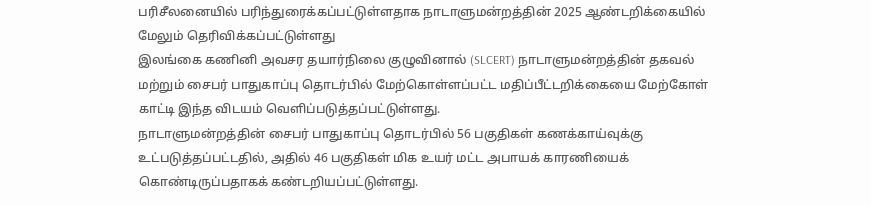பரிசீலனையில் பரிந்துரைக்கப்பட்டுள்ளதாக நாடாளுமன்றத்தின் 2025 ஆண்டறிக்கையில் மேலும் தெரிவிக்கப்பட்டுள்ளது
இலங்கை கணினி அவசர தயார்நிலை குழுவினால் (SLCERT) நாடாளுமன்றத்தின் தகவல் மற்றும் சைபர் பாதுகாப்பு தொடர்பில் மேற்கொள்ளப்பட்ட மதிப்பீட்டறிக்கையை மேற்கோள் காட்டி இந்த விடயம் வெளிப்படுத்தப்பட்டுள்ளது.
நாடாளுமன்றத்தின் சைபர் பாதுகாப்பு தொடர்பில் 56 பகுதிகள் கணக்காய்வுக்கு உட்படுத்தப்பட்டதில், அதில் 46 பகுதிகள் மிக உயர் மட்ட அபாயக் காரணியைக் கொண்டிருப்பதாகக் கண்டறியப்பட்டுள்ளது.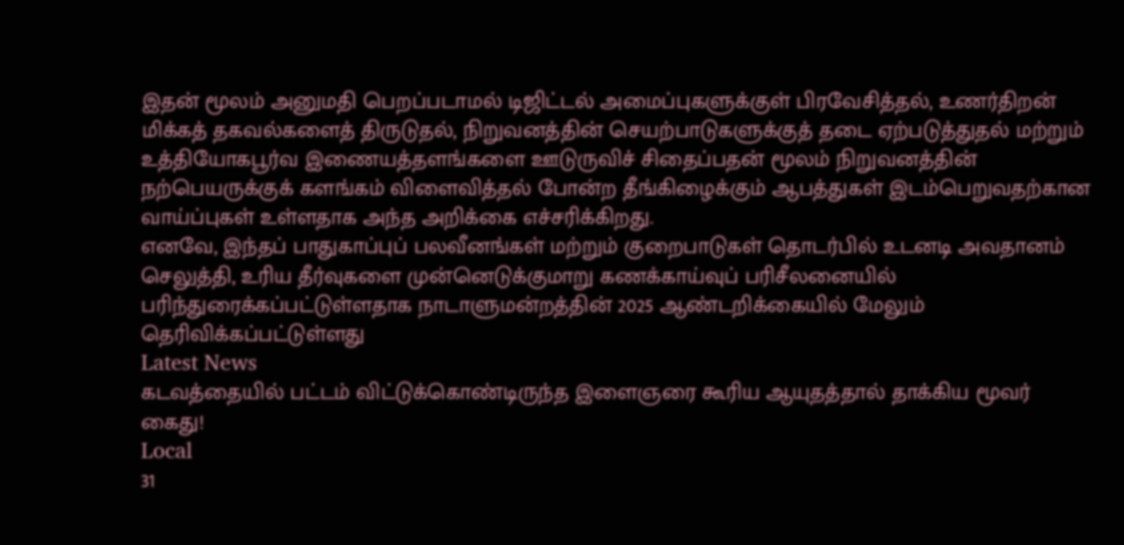இதன் மூலம் அனுமதி பெறப்படாமல் டிஜிட்டல் அமைப்புகளுக்குள் பிரவேசித்தல், உணர்திறன் மிக்கத் தகவல்களைத் திருடுதல், நிறுவனத்தின் செயற்பாடுகளுக்குத் தடை ஏற்படுத்துதல் மற்றும் உத்தியோகபூர்வ இணையத்தளங்களை ஊடுருவிச் சிதைப்பதன் மூலம் நிறுவனத்தின் நற்பெயருக்குக் களங்கம் விளைவித்தல் போன்ற தீங்கிழைக்கும் ஆபத்துகள் இடம்பெறுவதற்கான வாய்ப்புகள் உள்ளதாக அந்த அறிக்கை எச்சரிக்கிறது.
எனவே, இந்தப் பாதுகாப்புப் பலவீனங்கள் மற்றும் குறைபாடுகள் தொடர்பில் உடனடி அவதானம் செலுத்தி, உரிய தீர்வுகளை முன்னெடுக்குமாறு கணக்காய்வுப் பரிசீலனையில் பரிந்துரைக்கப்பட்டுள்ளதாக நாடாளுமன்றத்தின் 2025 ஆண்டறிக்கையில் மேலும் தெரிவிக்கப்பட்டுள்ளது
Latest News
கடவத்தையில் பட்டம் விட்டுக்கொண்டிருந்த இளைஞரை கூரிய ஆயுதத்தால் தாக்கிய மூவர் கைது!
Local
31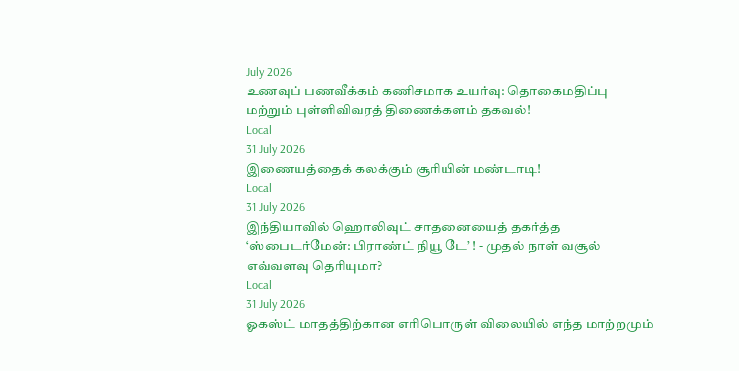July 2026
உணவுப் பணவீக்கம் கணிசமாக உயர்வு: தொகைமதிப்பு மற்றும் புள்ளிவிவரத் திணைக்களம் தகவல்!
Local
31 July 2026
இணையத்தைக் கலக்கும் சூரியின் மண்டாடி!
Local
31 July 2026
இந்தியாவில் ஹொலிவுட் சாதனையைத் தகர்த்த ‘ஸ்பைடர்மேன்: பிராண்ட் நியூ டே’ ! - முதல் நாள் வசூல் எவ்வளவு தெரியுமா?
Local
31 July 2026
ஓகஸ்ட் மாதத்திற்கான எரிபொருள் விலையில் எந்த மாற்றமும்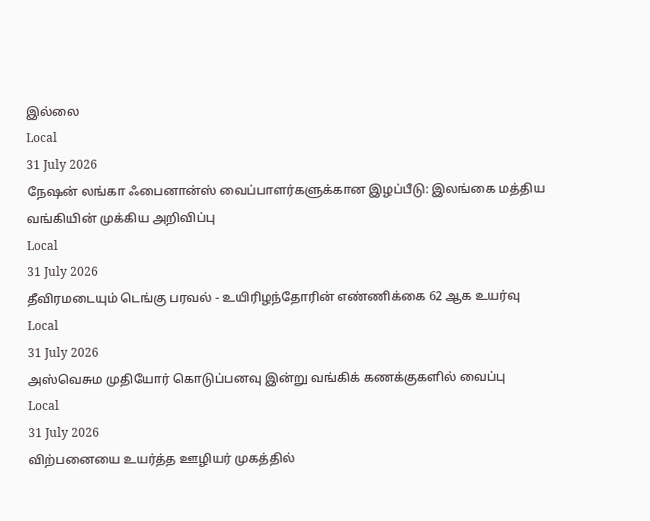இல்லை
Local
31 July 2026
நேஷன் லங்கா ஃபைனான்ஸ் வைப்பாளர்களுக்கான இழப்பீடு: இலங்கை மத்திய வங்கியின் முக்கிய அறிவிப்பு
Local
31 July 2026
தீவிரமடையும் டெங்கு பரவல் - உயிரிழந்தோரின் எண்ணிக்கை 62 ஆக உயர்வு
Local
31 July 2026
அஸ்வெசும முதியோர் கொடுப்பனவு இன்று வங்கிக் கணக்குகளில் வைப்பு
Local
31 July 2026
விற்பனையை உயர்த்த ஊழியர் முகத்தில்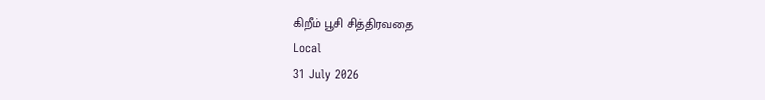கிறீம் பூசி சித்திரவதை
Local
31 July 2026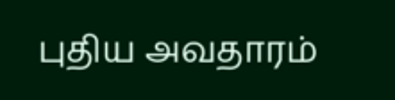புதிய அவதாரம்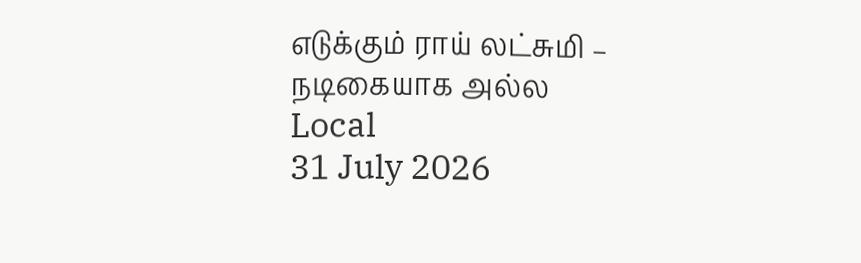எடுக்கும் ராய் லட்சுமி – நடிகையாக அல்ல
Local
31 July 2026